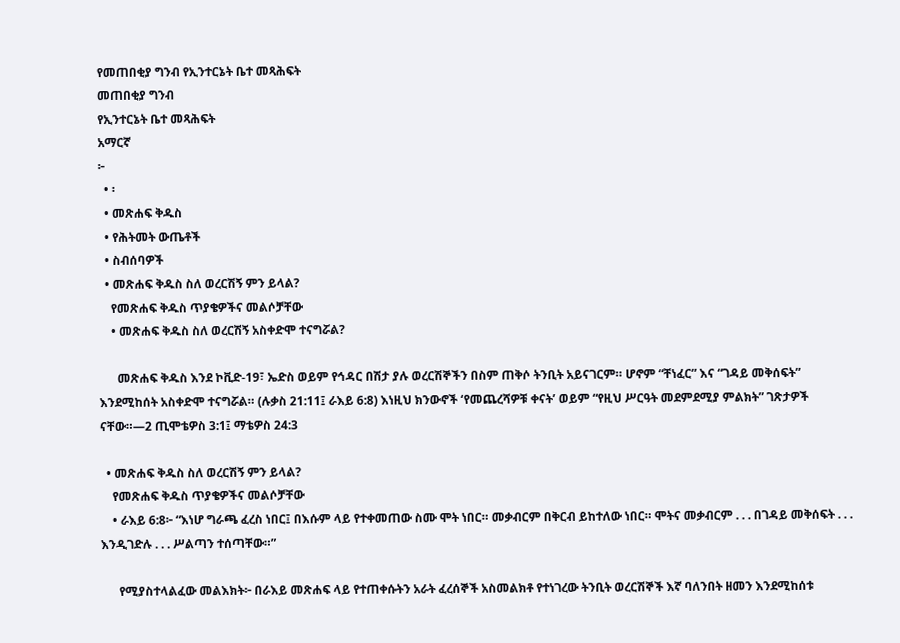የመጠበቂያ ግንብ የኢንተርኔት ቤተ መጻሕፍት
መጠበቂያ ግንብ
የኢንተርኔት ቤተ መጻሕፍት
አማርኛ
፦
  • ፡
  • መጽሐፍ ቅዱስ
  • የሕትመት ውጤቶች
  • ስብሰባዎች
  • መጽሐፍ ቅዱስ ስለ ወረርሽኝ ምን ይላል?
    የመጽሐፍ ቅዱስ ጥያቄዎችና መልሶቻቸው
    • መጽሐፍ ቅዱስ ስለ ወረርሽኝ አስቀድሞ ተናግሯል?

      መጽሐፍ ቅዱስ እንደ ኮቪድ-19፣ ኤድስ ወይም የኅዳር በሽታ ያሉ ወረርሽኞችን በስም ጠቅሶ ትንቢት አይናገርም። ሆኖም “ቸነፈር” እና “ገዳይ መቅሰፍት” እንደሚከሰት አስቀድሞ ተናግሯል። (ሉቃስ 21:11፤ ራእይ 6:8) እነዚህ ክንውኖች ‘የመጨረሻዎቹ ቀናት’ ወይም “የዚህ ሥርዓት መደምደሚያ ምልክት” ገጽታዎች ናቸው።—2 ጢሞቴዎስ 3:1፤ ማቴዎስ 24:3

  • መጽሐፍ ቅዱስ ስለ ወረርሽኝ ምን ይላል?
    የመጽሐፍ ቅዱስ ጥያቄዎችና መልሶቻቸው
    • ራእይ 6:8፦ “እነሆ ግራጫ ፈረስ ነበር፤ በእሱም ላይ የተቀመጠው ስሙ ሞት ነበር። መቃብርም በቅርብ ይከተለው ነበር። ሞትና መቃብርም . . . በገዳይ መቅሰፍት . . . እንዲገድሉ . . . ሥልጣን ተሰጣቸው።”

      የሚያስተላልፈው መልእክት፦ በራእይ መጽሐፍ ላይ የተጠቀሱትን አራት ፈረሰኞች አስመልክቶ የተነገረው ትንቢት ወረርሽኞች እኛ ባለንበት ዘመን እንደሚከሰቱ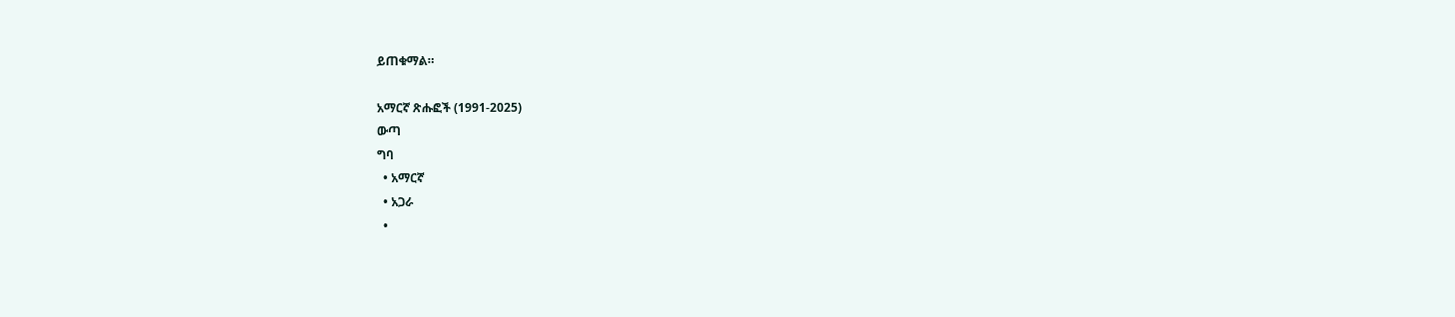ይጠቁማል።

አማርኛ ጽሑፎች (1991-2025)
ውጣ
ግባ
  • አማርኛ
  • አጋራ
  •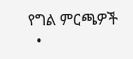የግል ምርጫዎች
  •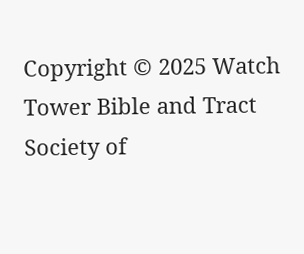Copyright © 2025 Watch Tower Bible and Tract Society of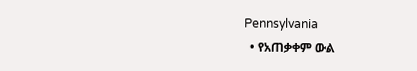Pennsylvania
  • የአጠቃቀም ውል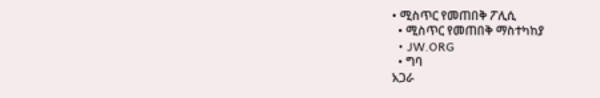• ሚስጥር የመጠበቅ ፖሊሲ
  • ሚስጥር የመጠበቅ ማስተካከያ
  • JW.ORG
  • ግባ
አጋራ